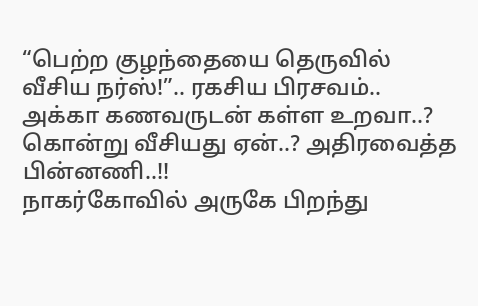“பெற்ற குழந்தையை தெருவில் வீசிய நர்ஸ்!”.. ரகசிய பிரசவம்.. அக்கா கணவருடன் கள்ள உறவா..? கொன்று வீசியது ஏன்..? அதிரவைத்த பின்னணி..!!
நாகர்கோவில் அருகே பிறந்து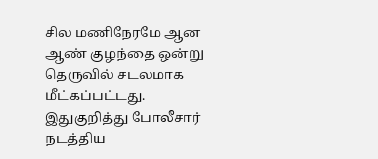சில மணிநேரமே ஆன ஆண் குழந்தை ஒன்று தெருவில் சடலமாக மீட்கப்பட்டது. இதுகுறித்து போலீசார் நடத்திய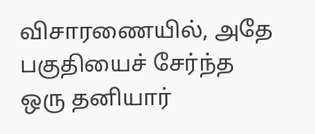விசாரணையில், அதே பகுதியைச் சேர்ந்த ஒரு தனியார்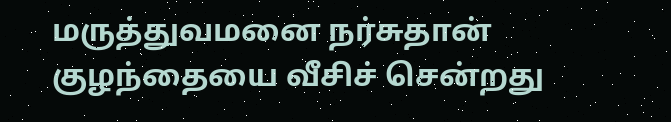மருத்துவமனை நர்சுதான் குழந்தையை வீசிச் சென்றது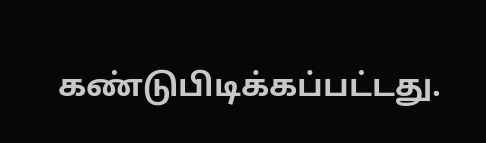கண்டுபிடிக்கப்பட்டது.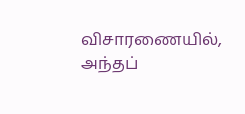விசாரணையில், அந்தப்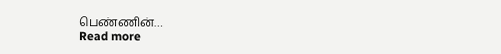பெண்ணின்…
Read more